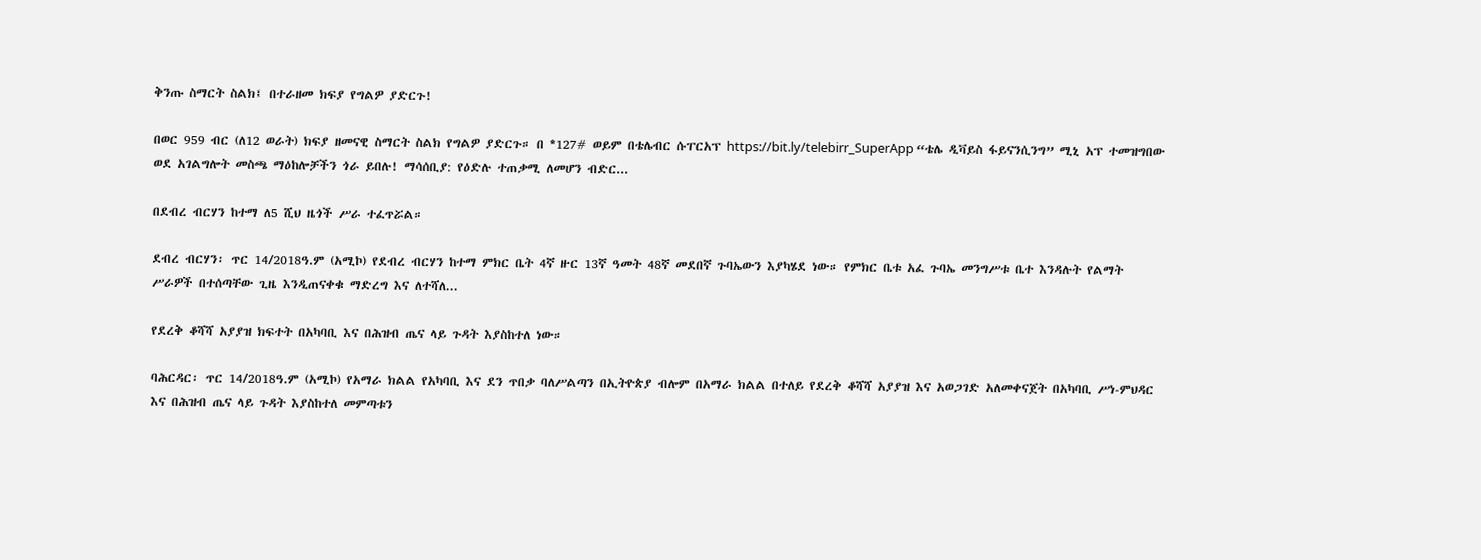ቅንጡ ስማርት ስልክ፤ በተራዘመ ክፍያ የግልዎ ያድርጉ!

በወር 959 ብር (ለ12 ወራት) ክፍያ ዘመናዊ ስማርት ስልክ የግልዎ ያድርጉ። በ *127# ወይም በቴሌብር ሱፐርአፕ https://bit.ly/telebirr_SuperApp “ቴሌ ዲቫይስ ፋይናንሲንግ” ሚኒ አፕ ተመዝግበው ወደ አገልግሎት መስጫ ማዕከሎቻችን ጎራ ይበሉ! ማሳሰቢያ: የዕድሉ ተጠቃሚ ለመሆን ብድር...

በደብረ ብርሃን ከተማ ለ5 ሺህ ዜጎች ሥራ ተፈጥሯል።

ደብረ ብርሃን፡ ጥር 14/2018ዓ.ም (አሚኮ) የደብረ ብርሃን ከተማ ምክር ቤት 4ኛ ዙር 13ኛ ዓመት 48ኛ መደበኛ ጉባኤውን እያካሄደ ነው። የምክር ቤቱ አፈ ጉባኤ መንግሥቱ ቤተ እንዳሉት የልማት ሥራዎች በተሰጣቸው ጊዜ እንዲጠናቀቁ ማድረግ እና ለተሻለ...

የደረቅ ቆሻሻ አያያዝ ክፍተት በአካባቢ እና በሕዝብ ጤና ላይ ጉዳት እያስከተለ ነው።

ባሕርዳር፡ ጥር 14/2018ዓ.ም (አሚኮ) የአማራ ክልል የአካባቢ እና ደን ጥበቃ ባለሥልጣን በኢትዮጵያ ብሎም በአማራ ክልል በተለይ የደረቅ ቆሻሻ አያያዝ እና አወጋገድ አለመቀናጀት በአካባቢ ሥነ-ምህዳር እና በሕዝብ ጤና ላይ ጉዳት እያስከተለ መምጣቱን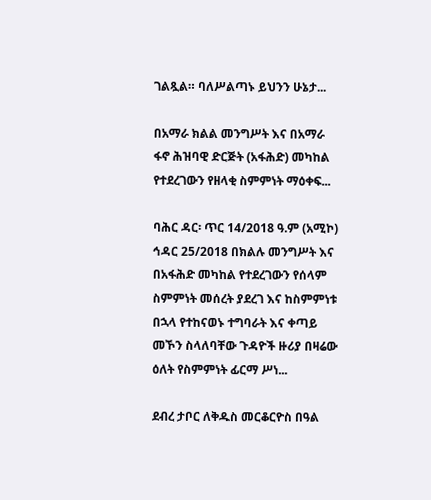ገልጿል። ባለሥልጣኑ ይህንን ሁኔታ...

በአማራ ክልል መንግሥት እና በአማራ ፋኖ ሕዝባዊ ድርጅት (አፋሕድ) መካከል የተደረገውን የዘላቂ ስምምነት ማዕቀፍ...

ባሕር ዳር፡ ጥር 14/2018 ዓ.ም (አሚኮ) ኅዳር 25/2018 በክልሉ መንግሥት እና በአፋሕድ መካከል የተደረገውን የሰላም ስምምነት መሰረት ያደረገ እና ከስምምነቱ በኋላ የተከናወኑ ተግባራት እና ቀጣይ መኾን ስላለባቸው ጉዳዮች ዙሪያ በዛሬው ዕለት የስምምነት ፊርማ ሥነ...

ደብረ ታቦር ለቅዱስ መርቆርዮስ በዓል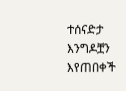ተሰናድታ እንግዶቿን እየጠበቀች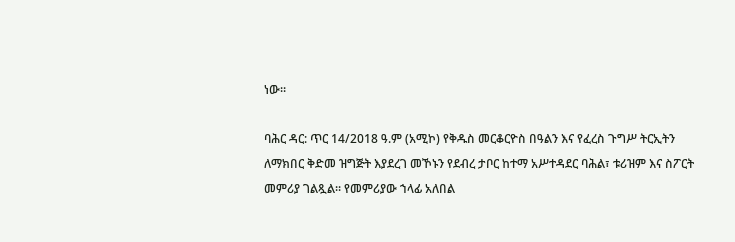ነው።

ባሕር ዳር: ጥር 14/2018 ዓ.ም (አሚኮ) የቅዱስ መርቆርዮስ በዓልን እና የፈረስ ጉግሥ ትርኢትን ለማክበር ቅድመ ዝግጅት እያደረገ መኾኑን የደብረ ታቦር ከተማ አሥተዳደር ባሕል፣ ቱሪዝም እና ስፖርት መምሪያ ገልጿል፡፡ የመምሪያው ኀላፊ አለበል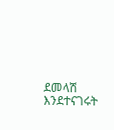ደመላሽ እንደተናገሩት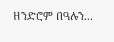ዘንድሮም በዓሉን...